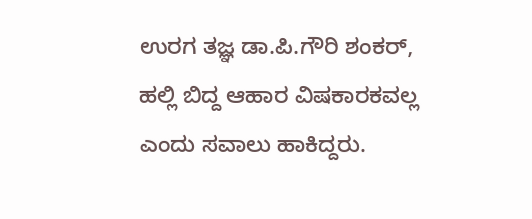ಉರಗ ತಜ್ಞ ಡಾ.ಪಿ.ಗೌರಿ ಶಂಕರ್, ಹಲ್ಲಿ ಬಿದ್ದ ಆಹಾರ ವಿಷಕಾರಕವಲ್ಲ ಎಂದು ಸವಾಲು ಹಾಕಿದ್ದರು.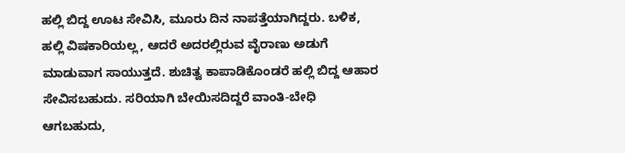ಹಲ್ಲಿ ಬಿದ್ದ ಊಟ ಸೇವಿಸಿ, ಮೂರು ದಿನ ನಾಪತ್ತೆಯಾಗಿದ್ದರು. ಬಳಿಕ, ಹಲ್ಲಿ ವಿಷಕಾರಿಯಲ್ಲ, ಆದರೆ ಅದರಲ್ಲಿರುವ ವೈರಾಣು ಅಡುಗೆ ಮಾಡುವಾಗ ಸಾಯುತ್ತದೆ. ಶುಚಿತ್ವ ಕಾಪಾಡಿಕೊಂಡರೆ ಹಲ್ಲಿ ಬಿದ್ದ ಆಹಾರ ಸೇವಿಸಬಹುದು. ಸರಿಯಾಗಿ ಬೇಯಿಸದಿದ್ದರೆ ವಾಂತಿ-ಬೇಧಿ ಆಗಬಹುದು,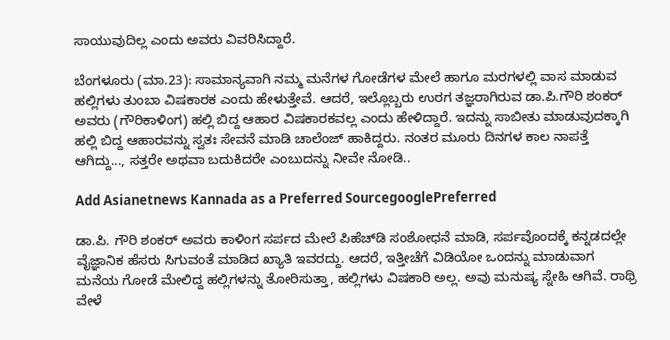ಸಾಯುವುದಿಲ್ಲ ಎಂದು ಅವರು ವಿವರಿಸಿದ್ದಾರೆ.

ಬೆಂಗಳೂರು (ಮಾ.23): ಸಾಮಾನ್ಯವಾಗಿ ನಮ್ಮ ಮನೆಗಳ ಗೋಡೆಗಳ ಮೇಲೆ ಹಾಗೂ ಮರಗಳಲ್ಲಿ ವಾಸ ಮಾಡುವ ಹಲ್ಲಿಗಳು ತುಂಬಾ ವಿಷಕಾರಕ ಎಂದು ಹೇಳುತ್ತೇವೆ. ಆದರೆ, ಇಲ್ಲೊಬ್ಬರು ಉರಗ ತಜ್ಞರಾಗಿರುವ ಡಾ.ಪಿ.ಗೌರಿ ಶಂಕರ್ ಅವರು (ಗೌರಿಕಾಳಿಂಗ) ಹಲ್ಲಿ ಬಿದ್ದ ಆಹಾರ ವಿಷಕಾರಕವಲ್ಲ ಎಂದು ಹೇಳಿದ್ದಾರೆ. ಇದನ್ನು ಸಾಬೀತು ಮಾಡುವುದಕ್ಕಾಗಿ ಹಲ್ಲಿ ಬಿದ್ದ ಆಹಾರವನ್ನು ಸ್ವತಃ ಸೇವನೆ ಮಾಡಿ ಚಾಲೆಂಜ್ ಹಾಕಿದ್ದರು. ನಂತರ ಮೂರು ದಿನಗಳ ಕಾಲ ನಾಪತ್ತೆ ಆಗಿದ್ದು..., ಸತ್ತರೇ ಅಥವಾ ಬದುಕಿದರೇ ಎಂಬುದನ್ನು ನೀವೇ ನೋಡಿ..

Add Asianetnews Kannada as a Preferred SourcegooglePreferred

ಡಾ.ಪಿ. ಗೌರಿ ಶಂಕರ್ ಅವರು ಕಾಳಿಂಗ ಸರ್ಪದ ಮೇಲೆ ಪಿಹೆಚ್‌ಡಿ ಸಂಶೋಧನೆ ಮಾಡಿ, ಸರ್ಪವೊಂದಕ್ಕೆ ಕನ್ನಡದಲ್ಲೇ ವೈಜ್ಞಾನಿಕ ಹೆಸರು ಸಿಗುವಂತೆ ಮಾಡಿದ ಖ್ಯಾತಿ ಇವರದ್ದು. ಆದರೆ, ಇತ್ತೀಚೆಗೆ ವಿಡಿಯೋ ಒಂದನ್ನು ಮಾಡುವಾಗ ಮನೆಯ ಗೋಡೆ ಮೇಲಿದ್ದ ಹಲ್ಲಿಗಳನ್ನು ತೋರಿಸುತ್ತಾ, ಹಲ್ಲಿಗಳು ವಿಷಕಾರಿ ಅಲ್ಲ. ಅವು ಮನುಷ್ಯ ಸ್ನೇಹಿ ಆಗಿವೆ. ರಾಥ್ರಿ ವೇಳೆ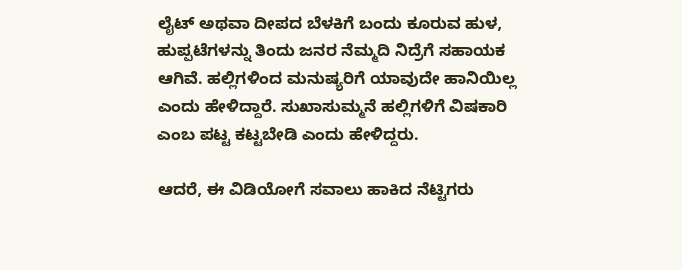ಲೈಟ್ ಅಥವಾ ದೀಪದ ಬೆಳಕಿಗೆ ಬಂದು ಕೂರುವ ಹುಳ, ಹುಪ್ಪಟೆಗಳನ್ನು ತಿಂದು ಜನರ ನೆಮ್ಮದಿ ನಿದ್ರೆಗೆ ಸಹಾಯಕ ಆಗಿವೆ. ಹಲ್ಲಿಗಳಿಂದ ಮನುಷ್ಯರಿಗೆ ಯಾವುದೇ ಹಾನಿಯಿಲ್ಲ ಎಂದು ಹೇಳಿದ್ದಾರೆ. ಸುಖಾಸುಮ್ಮನೆ ಹಲ್ಲಿಗಳಿಗೆ ವಿಷಕಾರಿ ಎಂಬ ಪಟ್ಟ ಕಟ್ಟಬೇಡಿ ಎಂದು ಹೇಳಿದ್ದರು.

ಆದರೆ, ಈ ವಿಡಿಯೋಗೆ ಸವಾಲು ಹಾಕಿದ ನೆಟ್ಟಿಗರು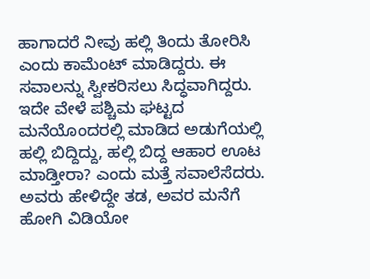ಹಾಗಾದರೆ ನೀವು ಹಲ್ಲಿ ತಿಂದು ತೋರಿಸಿ ಎಂದು ಕಾಮೆಂಟ್ ಮಾಡಿದ್ದರು. ಈ ಸವಾಲನ್ನು ಸ್ವೀಕರಿಸಲು ಸಿದ್ಧವಾಗಿದ್ದರು. ಇದೇ ವೇಳೆ ಪಶ್ಚಿಮ ಘಟ್ಟದ ಮನೆಯೊಂದರಲ್ಲಿ ಮಾಡಿದ ಅಡುಗೆಯಲ್ಲಿ ಹಲ್ಲಿ ಬಿದ್ದಿದ್ದು, ಹಲ್ಲಿ ಬಿದ್ದ ಆಹಾರ ಊಟ ಮಾಡ್ತೀರಾ? ಎಂದು ಮತ್ತೆ ಸವಾಲೆಸೆದರು. ಅವರು ಹೇಳಿದ್ದೇ ತಡ, ಅವರ ಮನೆಗೆ ಹೋಗಿ ವಿಡಿಯೋ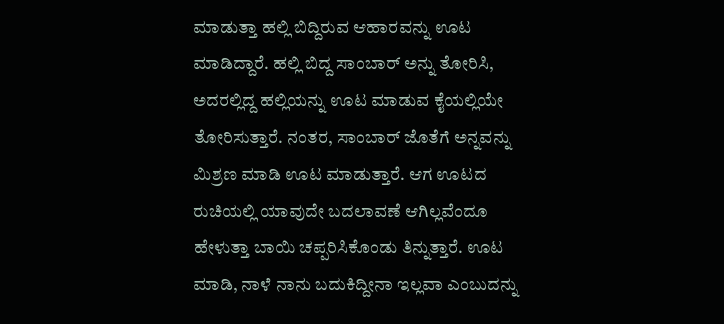ಮಾಡುತ್ತಾ ಹಲ್ಲಿ ಬಿದ್ದಿರುವ ಆಹಾರವನ್ನು ಊಟ ಮಾಡಿದ್ದಾರೆ. ಹಲ್ಲಿ ಬಿದ್ದ ಸಾಂಬಾರ್ ಅನ್ನು ತೋರಿಸಿ, ಅದರಲ್ಲಿದ್ದ ಹಲ್ಲಿಯನ್ನು ಊಟ ಮಾಡುವ ಕೈಯಲ್ಲಿಯೇ ತೋರಿಸುತ್ತಾರೆ. ನಂತರ, ಸಾಂಬಾರ್ ಜೊತೆಗೆ ಅನ್ನವನ್ನು ಮಿಶ್ರಣ ಮಾಡಿ ಊಟ ಮಾಡುತ್ತಾರೆ. ಆಗ ಊಟದ ರುಚಿಯಲ್ಲಿ ಯಾವುದೇ ಬದಲಾವಣೆ ಆಗಿಲ್ಲವೆಂದೂ ಹೇಳುತ್ತಾ ಬಾಯಿ ಚಪ್ಪರಿಸಿಕೊಂಡು ತಿನ್ನುತ್ತಾರೆ. ಊಟ ಮಾಡಿ, ನಾಳೆ ನಾನು ಬದುಕಿದ್ದೀನಾ ಇಲ್ಲವಾ ಎಂಬುದನ್ನು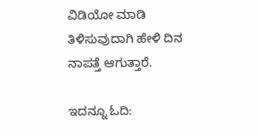ವಿಡಿಯೋ ಮಾಡಿ ತಿಳಿಸುವುದಾಗಿ ಹೇಳಿ ದಿನ ನಾಪತ್ತೆ ಆಗುತ್ತಾರೆ.

ಇದನ್ನೂ ಓದಿ: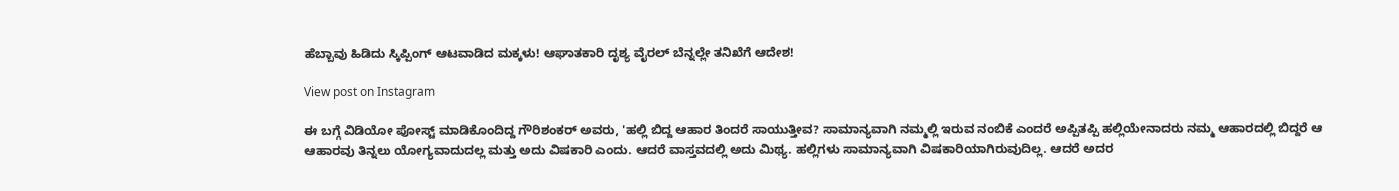ಹೆಬ್ಬಾವು ಹಿಡಿದು ಸ್ಕಿಪ್ಪಿಂಗ್ ಆಟವಾಡಿದ ಮಕ್ಕಳು! ಆಘಾತಕಾರಿ ದೃಶ್ಯ ವೈರಲ್ ಬೆನ್ನಲ್ಲೇ ತನಿಖೆಗೆ ಆದೇಶ!

View post on Instagram

ಈ ಬಗ್ಗೆ ವಿಡಿಯೋ ಪೋಸ್ಟ್ ಮಾಡಿಕೊಂದಿದ್ದ ಗೌರಿಶಂಕರ್ ಅವರು, 'ಹಲ್ಲಿ ಬಿದ್ದ ಆಹಾರ ತಿಂದರೆ ಸಾಯುತ್ತೀವ? ಸಾಮಾನ್ಯವಾಗಿ ನಮ್ಮಲ್ಲಿ ಇರುವ ನಂಬಿಕೆ ಎಂದರೆ ಅಪ್ಪಿತಪ್ಪಿ ಹಲ್ಲಿಯೇನಾದರು ನಮ್ಮ ಆಹಾರದಲ್ಲಿ ಬಿದ್ದರೆ ಆ ಆಹಾರವು ತಿನ್ನಲು ಯೋಗ್ಯವಾದುದಲ್ಲ ಮತ್ತು ಅದು ವಿಷಕಾರಿ ಎಂದು. ಆದರೆ ವಾಸ್ತವದಲ್ಲಿ ಅದು ಮಿಥ್ಯ. ಹಲ್ಲಿಗಳು ಸಾಮಾನ್ಯವಾಗಿ ವಿಷಕಾರಿಯಾಗಿರುವುದಿಲ್ಲ. ಆದರೆ ಅದರ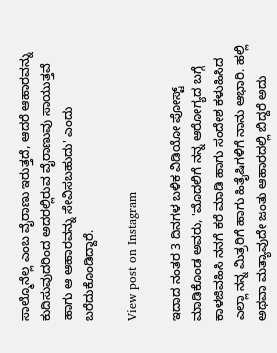ಸಾಲ್ಮೊನೆಲ್ಲ ಎಂಬ ವೈರಾಣು ಇರುತ್ತದೆ, ಆದರೆ ಆಹಾರವನ್ನು ಕುದಿಸುವುದರಿಂದ ಅದರಲ್ಲಿರುವ ವೈರಾಣುವು ಸಾಯುತ್ತವೆ ಹಾಗು ಆ ಆಹಾರವನ್ನು ಸೇವಿಸಬಹುದು' ಎಂದು ಬರೆದುಕೊಂಡಿದ್ದಾರೆ.

View post on Instagram

ಇದಾದ ನಂತರ 3 ದಿನಗಳ ಬಳಿಕ ವಿಡಿಯೋ ಪೋಸ್ಟ್ ಮಾಡಿಕೊಂಡ ಅವರು, 'ಮೊದಲಿಗೆ ನನ್ನ ಆರೋಗ್ಯದ ಬಗ್ಗೆ ಕಾಳಜಿವಹಿಸಿ ನನಗೆ ಕರೆ ಮಾಡಿ ಹಾಗು ಸಂದೇಶ ಕಳುಹಿಸಿದ ಎಲ್ಲಾ ನನ್ನ ಮಿತ್ರರಿಗೆ ಹಾಗು ಹಿತೈಷಿಗಳಿಗೆ ನಾನು ಆಭಾರಿ. ಹಲ್ಲಿ ಅಥವಾ ಮತ್ಯಾವುದೇ ಜಂತು ಆಹಾರದಲ್ಲಿ ಬಿದ್ದರೆ ಅದು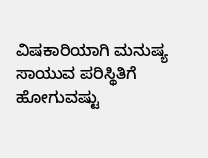ವಿಷಕಾರಿಯಾಗಿ ಮನುಷ್ಯ ಸಾಯುವ ಪರಿಸ್ಥಿತಿಗೆ ಹೋಗುವಷ್ಟು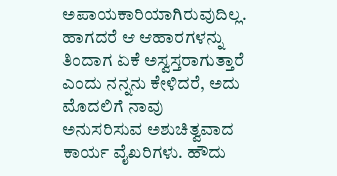ಅಪಾಯಕಾರಿಯಾಗಿರುವುದಿಲ್ಲ. ಹಾಗದರೆ ಆ ಆಹಾರಗಳನ್ನು ತಿಂದಾಗ ಏಕೆ ಅಸ್ವಸ್ತರಾಗುತ್ತಾರೆ ಎಂದು ನನ್ನನು ಕೇಳಿದರೆ, ಅದು ಮೊದಲಿಗೆ ನಾವು ಅನುಸರಿಸುವ ಅಶುಚಿತ್ವವಾದ ಕಾರ್ಯ ವೈಖರಿಗಳು. ಹೌದು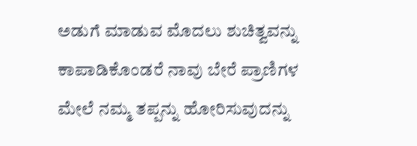ಅಡುಗೆ ಮಾಡುವ ಮೊದಲು ಶುಚಿತ್ವವನ್ನು ಕಾಪಾಡಿಕೊಂಡರೆ ನಾವು ಬೇರೆ ಪ್ರಾಣಿಗಳ ಮೇಲೆ ನಮ್ಮ ತಪ್ಪನ್ನು ಹೋರಿಸುವುದನ್ನು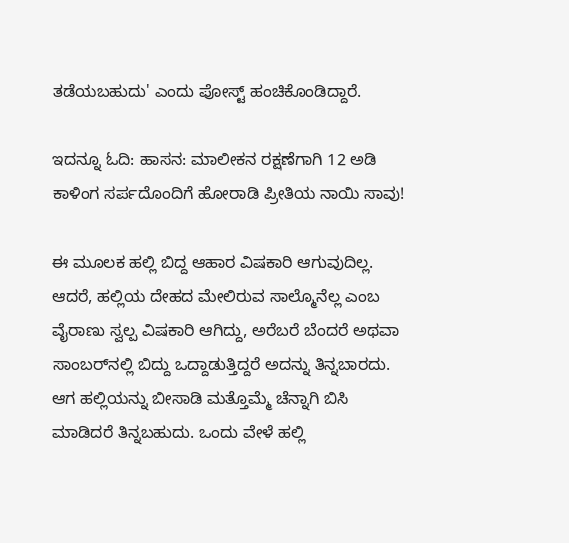ತಡೆಯಬಹುದು' ಎಂದು ಪೋಸ್ಟ್ ಹಂಚಿಕೊಂಡಿದ್ದಾರೆ.

ಇದನ್ನೂ ಓದಿ: ಹಾಸನ: ಮಾಲೀಕನ ರಕ್ಷಣೆಗಾಗಿ 12 ಅಡಿ ಕಾಳಿಂಗ ಸರ್ಪದೊಂದಿಗೆ ಹೋರಾಡಿ ಪ್ರೀತಿಯ ನಾಯಿ ಸಾವು!

ಈ ಮೂಲಕ ಹಲ್ಲಿ ಬಿದ್ದ ಆಹಾರ ವಿಷಕಾರಿ ಆಗುವುದಿಲ್ಲ. ಆದರೆ, ಹಲ್ಲಿಯ ದೇಹದ ಮೇಲಿರುವ ಸಾಲ್ಮೊನೆಲ್ಲ ಎಂಬ ವೈರಾಣು ಸ್ವಲ್ಪ ವಿಷಕಾರಿ ಆಗಿದ್ದು, ಅರೆಬರೆ ಬೆಂದರೆ ಅಥವಾ ಸಾಂಬರ್‌ನಲ್ಲಿ ಬಿದ್ದು ಒದ್ದಾಡುತ್ತಿದ್ದರೆ ಅದನ್ನು ತಿನ್ನಬಾರದು. ಆಗ ಹಲ್ಲಿಯನ್ನು ಬೀಸಾಡಿ ಮತ್ತೊಮ್ಮೆ ಚೆನ್ನಾಗಿ ಬಿಸಿ ಮಾಡಿದರೆ ತಿನ್ನಬಹುದು. ಒಂದು ವೇಳೆ ಹಲ್ಲಿ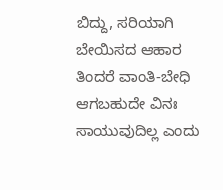ಬಿದ್ದು, ಸರಿಯಾಗಿ ಬೇಯಿಸದ ಆಹಾರ ತಿಂದರೆ ವಾಂತಿ-ಬೇಧಿ ಆಗಬಹುದೇ ವಿನಃ ಸಾಯುವುದಿಲ್ಲ ಎಂದು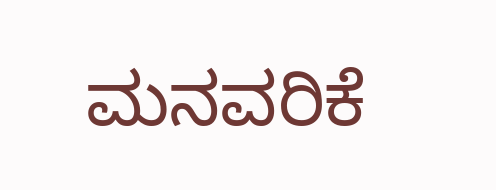ಮನವರಿಕೆ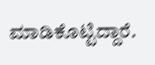ಮಾಡಿಕೊಟ್ಟಿದ್ದಾರೆ.